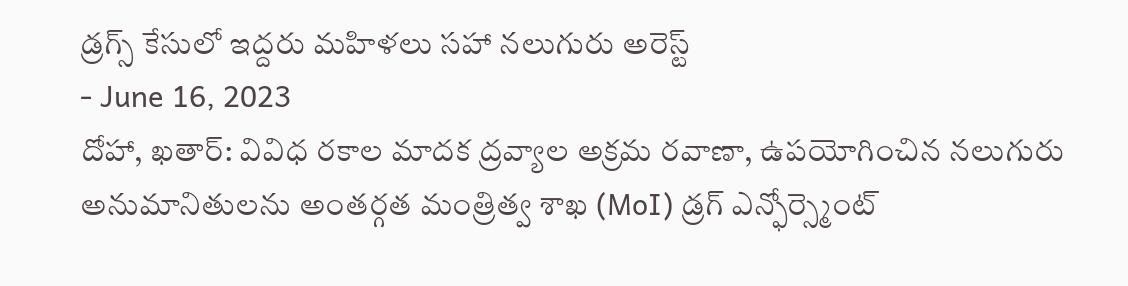డ్రగ్స్ కేసులో ఇద్దరు మహిళలు సహా నలుగురు అరెస్ట్
- June 16, 2023
దోహా, ఖతార్: వివిధ రకాల మాదక ద్రవ్యాల అక్రమ రవాణా, ఉపయోగించిన నలుగురు అనుమానితులను అంతర్గత మంత్రిత్వ శాఖ (MoI) డ్రగ్ ఎన్ఫోర్స్మెంట్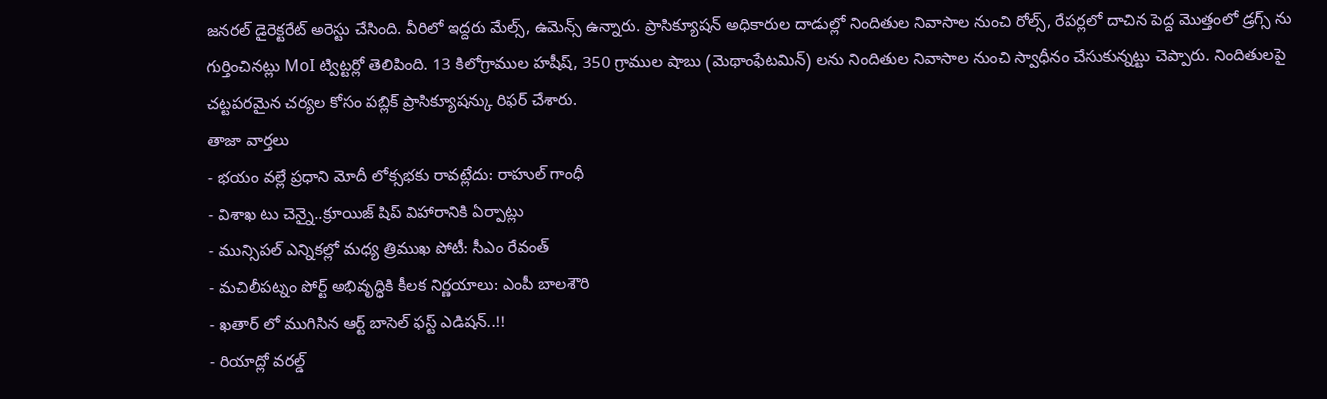జనరల్ డైరెక్టరేట్ అరెస్టు చేసింది. వీరిలో ఇద్దరు మేల్స్, ఉమెన్స్ ఉన్నారు. ప్రాసిక్యూషన్ అధికారుల దాడుల్లో నిందితుల నివాసాల నుంచి రోల్స్, రేపర్లలో దాచిన పెద్ద మొత్తంలో డ్రగ్స్ ను గుర్తించినట్లు MoI ట్విట్టర్లో తెలిపింది. 13 కిలోగ్రాముల హషీష్, 350 గ్రాముల షాబు (మెథాంఫేటమిన్) లను నిందితుల నివాసాల నుంచి స్వాధీనం చేసుకున్నట్టు చెప్పారు. నిందితులపై చట్టపరమైన చర్యల కోసం పబ్లిక్ ప్రాసిక్యూషన్కు రిఫర్ చేశారు.
తాజా వార్తలు
- భయం వల్లే ప్రధాని మోదీ లోక్సభకు రావట్లేదు: రాహుల్ గాంధీ
- విశాఖ టు చెన్నై..క్రూయిజ్ షిప్ విహారానికి ఏర్పాట్లు
- మున్సిపల్ ఎన్నికల్లో మధ్య త్రిముఖ పోటీ: సీఎం రేవంత్
- మచిలీపట్నం పోర్ట్ అభివృద్ధికి కీలక నిర్ణయాలు: ఎంపీ బాలశౌరి
- ఖతార్ లో ముగిసిన ఆర్ట్ బాసెల్ ఫస్ట్ ఎడిషన్..!!
- రియాద్లో వరల్డ్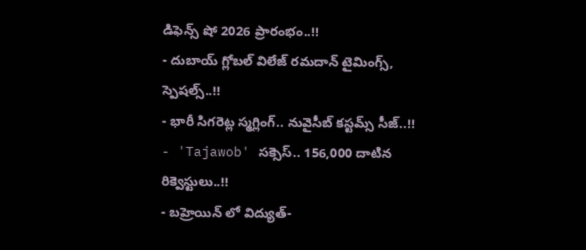డిఫెన్స్ షో 2026 ప్రారంభం..!!
- దుబాయ్ గ్లోబల్ విలేజ్ రమదాన్ టైమింగ్స్, స్పెషల్స్..!!
- భారీ సిగరెట్ల స్మగ్లింగ్.. నువైసీబ్ కస్టమ్స్ సీజ్..!!
- 'Tajawob' సక్సెస్.. 156,000 దాటిన రిక్వెస్టులు..!!
- బహ్రెయిన్ లో విద్యుత్-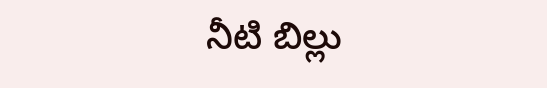నీటి బిల్లు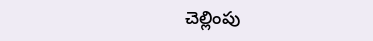చెల్లింపు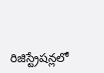రిజిస్ట్రేషన్లలో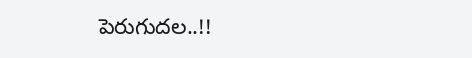పెరుగుదల..!!